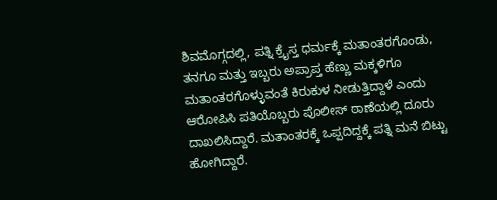ಶಿವಮೊಗ್ಗದಲ್ಲಿ, ಪತ್ನಿ ಕ್ರೈಸ್ತ ಧರ್ಮಕ್ಕೆ ಮತಾಂತರಗೊಂಡು, ತನಗೂ ಮತ್ತು ಇಬ್ಬರು ಅಪ್ರಾಪ್ತ ಹೆಣ್ಣು ಮಕ್ಕಳಿಗೂ ಮತಾಂತರಗೊಳ್ಳುವಂತೆ ಕಿರುಕುಳ ನೀಡುತ್ತಿದ್ದಾಳೆ ಎಂದು ಆರೋಪಿಸಿ ಪತಿಯೊಬ್ಬರು ಪೊಲೀಸ್ ಠಾಣೆಯಲ್ಲಿ ದೂರು ದಾಖಲಿಸಿದ್ದಾರೆ. ಮತಾಂತರಕ್ಕೆ ಒಪ್ಪದಿದ್ದಕ್ಕೆ ಪತ್ನಿ ಮನೆ ಬಿಟ್ಟು ಹೋಗಿದ್ದಾರೆ.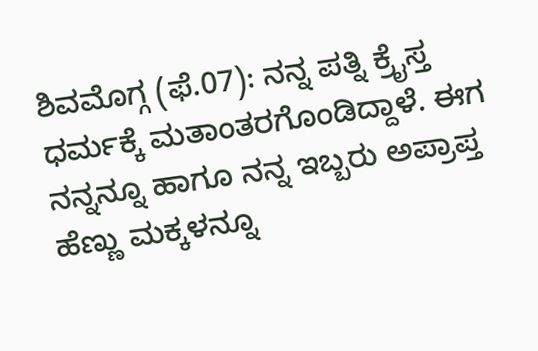ಶಿವಮೊಗ್ಗ (ಫೆ.07): ನನ್ನ ಪತ್ನಿ ಕ್ರೈಸ್ತ ಧರ್ಮಕ್ಕೆ ಮತಾಂತರಗೊಂಡಿದ್ದಾಳೆ. ಈಗ ನನ್ನನ್ನೂ ಹಾಗೂ ನನ್ನ ಇಬ್ಬರು ಅಪ್ರಾಪ್ತ ಹೆಣ್ಣು ಮಕ್ಕಳನ್ನೂ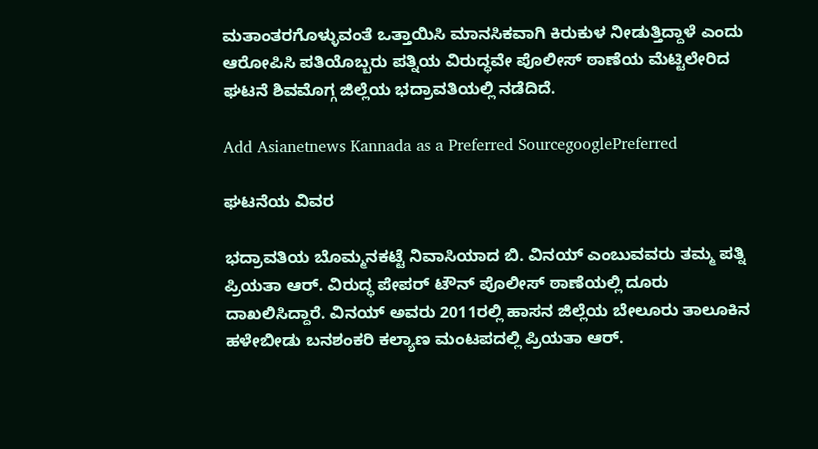ಮತಾಂತರಗೊಳ್ಳುವಂತೆ ಒತ್ತಾಯಿಸಿ ಮಾನಸಿಕವಾಗಿ ಕಿರುಕುಳ ನೀಡುತ್ತಿದ್ದಾಳೆ ಎಂದು ಆರೋಪಿಸಿ ಪತಿಯೊಬ್ಬರು ಪತ್ನಿಯ ವಿರುದ್ಧವೇ ಪೊಲೀಸ್ ಠಾಣೆಯ ಮೆಟ್ಟಿಲೇರಿದ ಘಟನೆ ಶಿವಮೊಗ್ಗ ಜಿಲ್ಲೆಯ ಭದ್ರಾವತಿಯಲ್ಲಿ ನಡೆದಿದೆ.

Add Asianetnews Kannada as a Preferred SourcegooglePreferred

ಘಟನೆಯ ವಿವರ

ಭದ್ರಾವತಿಯ ಬೊಮ್ಮನಕಟ್ಟೆ ನಿವಾಸಿಯಾದ ಬಿ. ವಿನಯ್ ಎಂಬುವವರು ತಮ್ಮ ಪತ್ನಿ ಪ್ರಿಯತಾ ಆರ್. ವಿರುದ್ಧ ಪೇಪರ್ ಟೌನ್ ಪೊಲೀಸ್ ಠಾಣೆಯಲ್ಲಿ ದೂರು ದಾಖಲಿಸಿದ್ದಾರೆ. ವಿನಯ್ ಅವರು 2011ರಲ್ಲಿ ಹಾಸನ ಜಿಲ್ಲೆಯ ಬೇಲೂರು ತಾಲೂಕಿನ ಹಳೇಬೀಡು ಬನಶಂಕರಿ ಕಲ್ಯಾಣ ಮಂಟಪದಲ್ಲಿ ಪ್ರಿಯತಾ ಆರ್.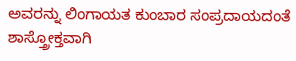ಅವರನ್ನು ಲಿಂಗಾಯತ ಕುಂಬಾರ ಸಂಪ್ರದಾಯದಂತೆ ಶಾಸ್ತ್ರೋಕ್ತವಾಗಿ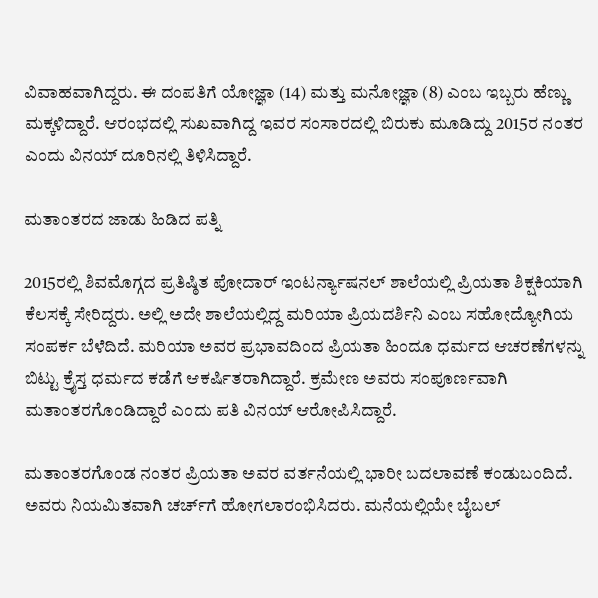ವಿವಾಹವಾಗಿದ್ದರು. ಈ ದಂಪತಿಗೆ ಯೋಜ್ಞಾ (14) ಮತ್ತು ಮನೋಜ್ಞಾ (8) ಎಂಬ ಇಬ್ಬರು ಹೆಣ್ಣು ಮಕ್ಕಳಿದ್ದಾರೆ. ಆರಂಭದಲ್ಲಿ ಸುಖವಾಗಿದ್ದ ಇವರ ಸಂಸಾರದಲ್ಲಿ ಬಿರುಕು ಮೂಡಿದ್ದು 2015ರ ನಂತರ ಎಂದು ವಿನಯ್ ದೂರಿನಲ್ಲಿ ತಿಳಿಸಿದ್ದಾರೆ.

ಮತಾಂತರದ ಜಾಡು ಹಿಡಿದ ಪತ್ನಿ

2015ರಲ್ಲಿ ಶಿವಮೊಗ್ಗದ ಪ್ರತಿಷ್ಠಿತ ಪೋದಾರ್ ಇಂಟರ್ನ್ಯಾಷನಲ್ ಶಾಲೆಯಲ್ಲಿ ಪ್ರಿಯತಾ ಶಿಕ್ಷಕಿಯಾಗಿ ಕೆಲಸಕ್ಕೆ ಸೇರಿದ್ದರು. ಅಲ್ಲಿ ಅದೇ ಶಾಲೆಯಲ್ಲಿದ್ದ ಮರಿಯಾ ಪ್ರಿಯದರ್ಶಿನಿ ಎಂಬ ಸಹೋದ್ಯೋಗಿಯ ಸಂಪರ್ಕ ಬೆಳೆದಿದೆ. ಮರಿಯಾ ಅವರ ಪ್ರಭಾವದಿಂದ ಪ್ರಿಯತಾ ಹಿಂದೂ ಧರ್ಮದ ಆಚರಣೆಗಳನ್ನು ಬಿಟ್ಟು ಕ್ರೈಸ್ತ ಧರ್ಮದ ಕಡೆಗೆ ಆಕರ್ಷಿತರಾಗಿದ್ದಾರೆ. ಕ್ರಮೇಣ ಅವರು ಸಂಪೂರ್ಣವಾಗಿ ಮತಾಂತರಗೊಂಡಿದ್ದಾರೆ ಎಂದು ಪತಿ ವಿನಯ್ ಆರೋಪಿಸಿದ್ದಾರೆ.

ಮತಾಂತರಗೊಂಡ ನಂತರ ಪ್ರಿಯತಾ ಅವರ ವರ್ತನೆಯಲ್ಲಿ ಭಾರೀ ಬದಲಾವಣೆ ಕಂಡುಬಂದಿದೆ. ಅವರು ನಿಯಮಿತವಾಗಿ ಚರ್ಚ್‌ಗೆ ಹೋಗಲಾರಂಭಿಸಿದರು. ಮನೆಯಲ್ಲಿಯೇ ಬೈಬಲ್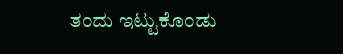ತಂದು ಇಟ್ಟುಕೊಂಡು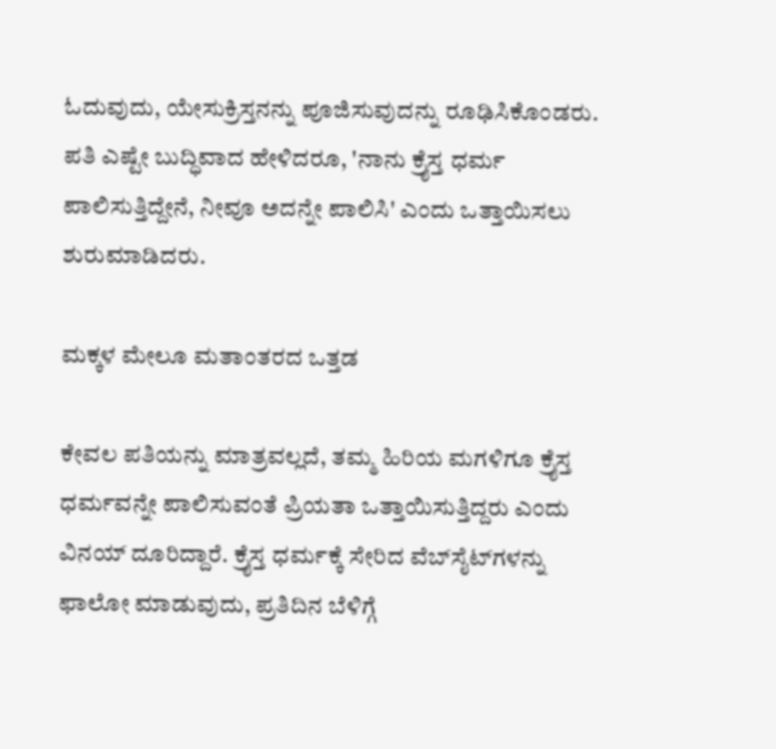ಓದುವುದು, ಯೇಸುಕ್ರಿಸ್ತನನ್ನು ಪೂಜಿಸುವುದನ್ನು ರೂಢಿಸಿಕೊಂಡರು. ಪತಿ ಎಷ್ಟೇ ಬುದ್ಧಿವಾದ ಹೇಳಿದರೂ, 'ನಾನು ಕ್ರೈಸ್ತ ಧರ್ಮ ಪಾಲಿಸುತ್ತಿದ್ದೇನೆ, ನೀವೂ ಅದನ್ನೇ ಪಾಲಿಸಿ' ಎಂದು ಒತ್ತಾಯಿಸಲು ಶುರುಮಾಡಿದರು.

ಮಕ್ಕಳ ಮೇಲೂ ಮತಾಂತರದ ಒತ್ತಡ

ಕೇವಲ ಪತಿಯನ್ನು ಮಾತ್ರವಲ್ಲದೆ, ತಮ್ಮ ಹಿರಿಯ ಮಗಳಿಗೂ ಕ್ರೈಸ್ತ ಧರ್ಮವನ್ನೇ ಪಾಲಿಸುವಂತೆ ಪ್ರಿಯತಾ ಒತ್ತಾಯಿಸುತ್ತಿದ್ದರು ಎಂದು ವಿನಯ್ ದೂರಿದ್ದಾರೆ. ಕ್ರೈಸ್ತ ಧರ್ಮಕ್ಕೆ ಸೇರಿದ ವೆಬ್‌ಸೈಟ್‌ಗಳನ್ನು ಫಾಲೋ ಮಾಡುವುದು, ಪ್ರತಿದಿನ ಬೆಳಿಗ್ಗೆ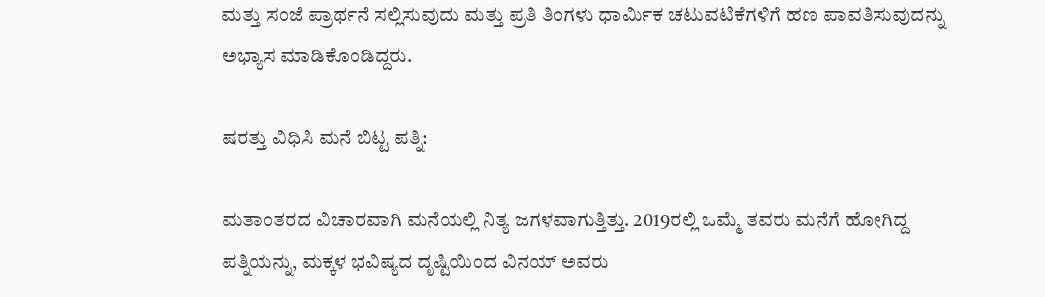ಮತ್ತು ಸಂಜೆ ಪ್ರಾರ್ಥನೆ ಸಲ್ಲಿಸುವುದು ಮತ್ತು ಪ್ರತಿ ತಿಂಗಳು ಧಾರ್ಮಿಕ ಚಟುವಟಿಕೆಗಳಿಗೆ ಹಣ ಪಾವತಿಸುವುದನ್ನು ಅಭ್ಯಾಸ ಮಾಡಿಕೊಂಡಿದ್ದರು.

ಷರತ್ತು ವಿಧಿಸಿ ಮನೆ ಬಿಟ್ಟ ಪತ್ನಿ:

ಮತಾಂತರದ ವಿಚಾರವಾಗಿ ಮನೆಯಲ್ಲಿ ನಿತ್ಯ ಜಗಳವಾಗುತ್ತಿತ್ತು. 2019ರಲ್ಲಿ ಒಮ್ಮೆ ತವರು ಮನೆಗೆ ಹೋಗಿದ್ದ ಪತ್ನಿಯನ್ನು, ಮಕ್ಕಳ ಭವಿಷ್ಯದ ದೃಷ್ಟಿಯಿಂದ ವಿನಯ್ ಅವರು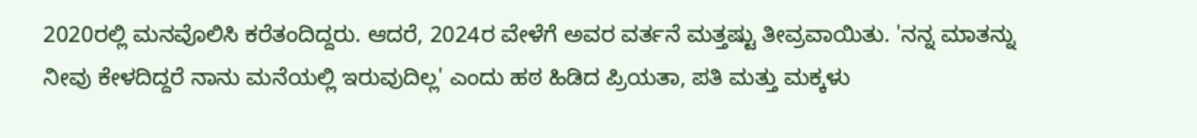2020ರಲ್ಲಿ ಮನವೊಲಿಸಿ ಕರೆತಂದಿದ್ದರು. ಆದರೆ, 2024ರ ವೇಳೆಗೆ ಅವರ ವರ್ತನೆ ಮತ್ತಷ್ಟು ತೀವ್ರವಾಯಿತು. 'ನನ್ನ ಮಾತನ್ನು ನೀವು ಕೇಳದಿದ್ದರೆ ನಾನು ಮನೆಯಲ್ಲಿ ಇರುವುದಿಲ್ಲ' ಎಂದು ಹಠ ಹಿಡಿದ ಪ್ರಿಯತಾ, ಪತಿ ಮತ್ತು ಮಕ್ಕಳು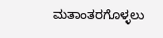ಮತಾಂತರಗೊಳ್ಳಲು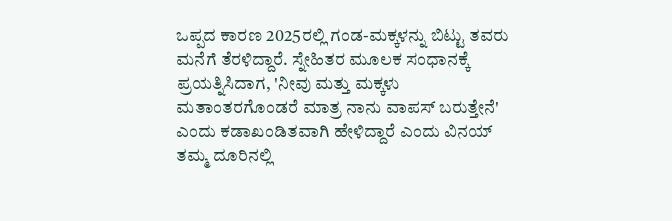ಒಪ್ಪದ ಕಾರಣ 2025ರಲ್ಲಿ ಗಂಡ-ಮಕ್ಕಳನ್ನು ಬಿಟ್ಟು ತವರು ಮನೆಗೆ ತೆರಳಿದ್ದಾರೆ. ಸ್ನೇಹಿತರ ಮೂಲಕ ಸಂಧಾನಕ್ಕೆ ಪ್ರಯತ್ನಿಸಿದಾಗ, 'ನೀವು ಮತ್ತು ಮಕ್ಕಳು ಮತಾಂತರಗೊಂಡರೆ ಮಾತ್ರ ನಾನು ವಾಪಸ್ ಬರುತ್ತೇನೆ' ಎಂದು ಕಡಾಖಂಡಿತವಾಗಿ ಹೇಳಿದ್ದಾರೆ ಎಂದು ವಿನಯ್ ತಮ್ಮ ದೂರಿನಲ್ಲಿ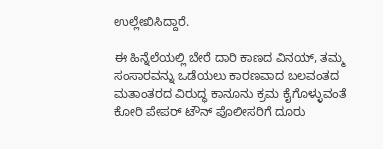ಉಲ್ಲೇಖಿಸಿದ್ದಾರೆ.

ಈ ಹಿನ್ನೆಲೆಯಲ್ಲಿ ಬೇರೆ ದಾರಿ ಕಾಣದ ವಿನಯ್, ತಮ್ಮ ಸಂಸಾರವನ್ನು ಒಡೆಯಲು ಕಾರಣವಾದ ಬಲವಂತದ ಮತಾಂತರದ ವಿರುದ್ಧ ಕಾನೂನು ಕ್ರಮ ಕೈಗೊಳ್ಳುವಂತೆ ಕೋರಿ ಪೇಪರ್ ಟೌನ್ ಪೊಲೀಸರಿಗೆ ದೂರು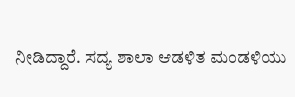ನೀಡಿದ್ದಾರೆ. ಸದ್ಯ ಶಾಲಾ ಆಡಳಿತ ಮಂಡಳಿಯು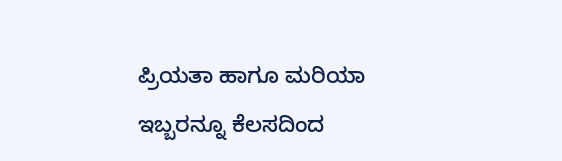ಪ್ರಿಯತಾ ಹಾಗೂ ಮರಿಯಾ ಇಬ್ಬರನ್ನೂ ಕೆಲಸದಿಂದ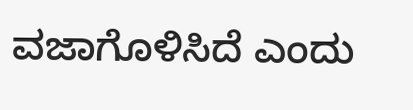ವಜಾಗೊಳಿಸಿದೆ ಎಂದು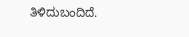ತಿಳಿದುಬಂದಿದೆ.